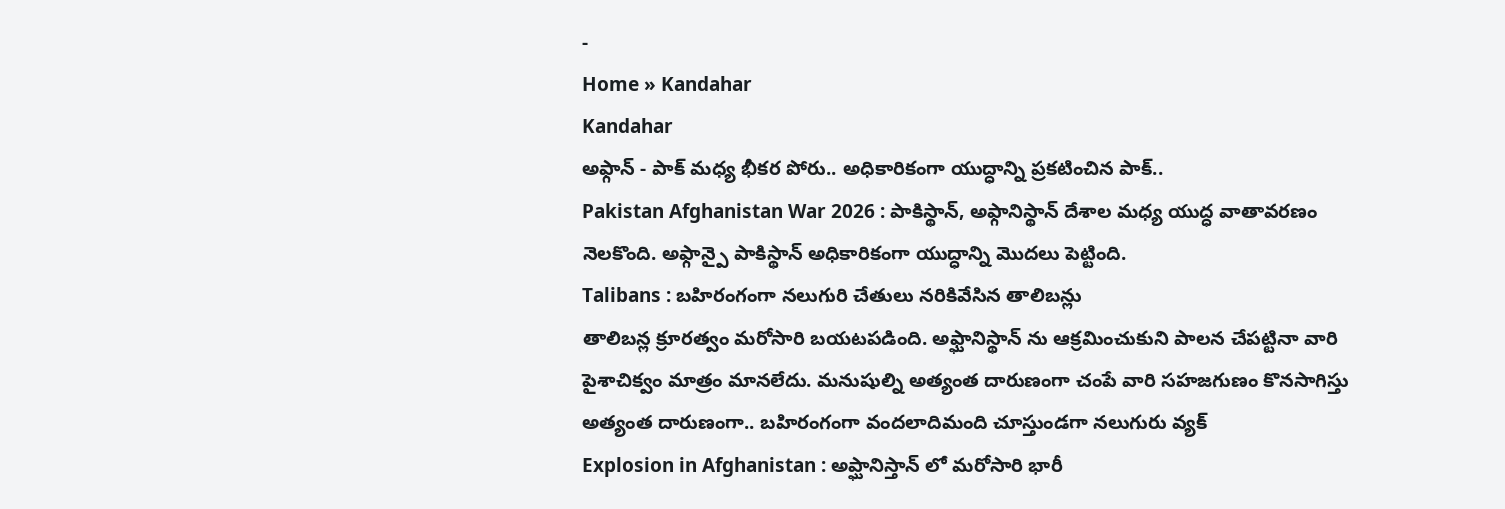-
Home » Kandahar
Kandahar
అఫ్గాన్ - పాక్ మధ్య భీకర పోరు.. అధికారికంగా యుద్ధాన్ని ప్రకటించిన పాక్..
Pakistan Afghanistan War 2026 : పాకిస్థాన్, అఫ్గానిస్థాన్ దేశాల మధ్య యుద్ధ వాతావరణం నెలకొంది. అఫ్గాన్పై పాకిస్థాన్ అధికారికంగా యుద్ధాన్ని మొదలు పెట్టింది.
Talibans : బహిరంగంగా నలుగురి చేతులు నరికివేసిన తాలిబన్లు
తాలిబన్ల క్రూరత్వం మరోసారి బయటపడింది. అఫ్ఘానిస్థాన్ ను ఆక్రమించుకుని పాలన చేపట్టినా వారి పైశాచిక్వం మాత్రం మానలేదు. మనుషుల్ని అత్యంత దారుణంగా చంపే వారి సహజగుణం కొనసాగిస్తు అత్యంత దారుణంగా.. బహిరంగంగా వందలాదిమంది చూస్తుండగా నలుగురు వ్యక్
Explosion in Afghanistan : అప్ఘానిస్తాన్ లో మరోసారి భారీ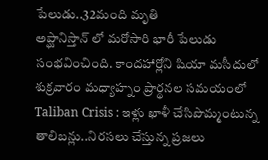పేలుడు..32మంది మృతి
అప్ఘానిస్తాన్ లో మరోసారి భారీ పేలుడు సంభవించింది. కాందహార్లోని షియా మసీదులో శుక్రవారం మధ్యాహ్నం ప్రార్థనల సమయంలో
Taliban Crisis : ఇళ్లు ఖాళీ చేసిపొమ్మంటున్న తాలిబన్లు..నిరసలు చేస్తున్న ప్రజలు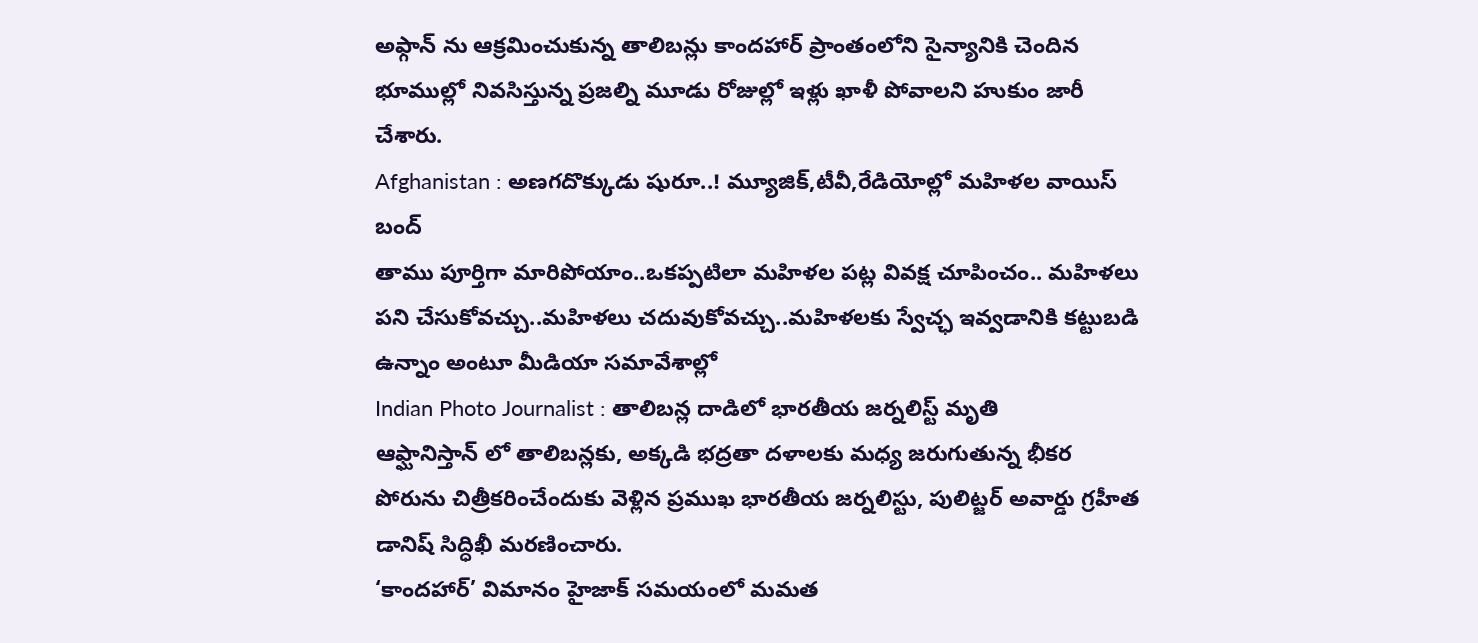అఫ్గాన్ ను ఆక్రమించుకున్న తాలిబన్లు కాందహార్ ప్రాంతంలోని సైన్యానికి చెందిన భూముల్లో నివసిస్తున్న ప్రజల్ని మూడు రోజుల్లో ఇళ్లు ఖాళీ పోవాలని హుకుం జారీ చేశారు.
Afghanistan : అణగదొక్కుడు షురూ..! మ్యూజిక్,టీవీ,రేడియోల్లో మహిళల వాయిస్ బంద్
తాము పూర్తిగా మారిపోయాం..ఒకప్పటిలా మహిళల పట్ల వివక్ష చూపించం.. మహిళలు పని చేసుకోవచ్చు..మహిళలు చదువుకోవచ్చు..మహిళలకు స్వేచ్ఛ ఇవ్వడానికి కట్టుబడి ఉన్నాం అంటూ మీడియా సమావేశాల్లో
Indian Photo Journalist : తాలిబన్ల దాడిలో భారతీయ జర్నలిస్ట్ మృతి
ఆఫ్ఘానిస్తాన్ లో తాలిబన్లకు, అక్కడి భద్రతా దళాలకు మధ్య జరుగుతున్న భీకర పోరును చిత్రీకరించేందుకు వెళ్లిన ప్రముఖ భారతీయ జర్నలిస్టు, పులిట్జర్ అవార్డు గ్రహీత డానిష్ సిద్ధిఖీ మరణించారు.
‘కాందహార్’ విమానం హైజాక్ సమయంలో మమత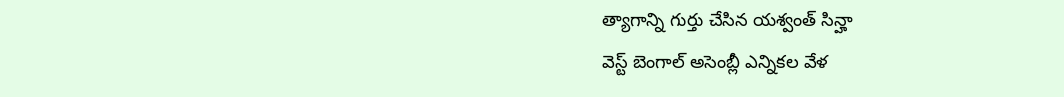త్యాగాన్ని గుర్తు చేసిన యశ్వంత్ సిన్హా
వెస్ట్ బెంగాల్ అసెంబ్లీ ఎన్నికల వేళ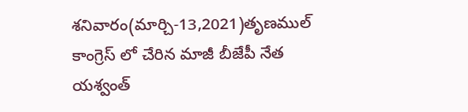శనివారం(మార్చి-13,2021)తృణముల్ కాంగ్రెస్ లో చేరిన మాజీ బీజేపీ నేత యశ్వంత్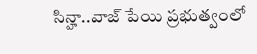సిన్హా..వాజ్ పేయి ప్రభుత్వంలో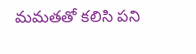మమతతో కలిసి పని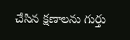చేసిన క్షణాలను గుర్తు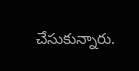చేసుకున్నారు.